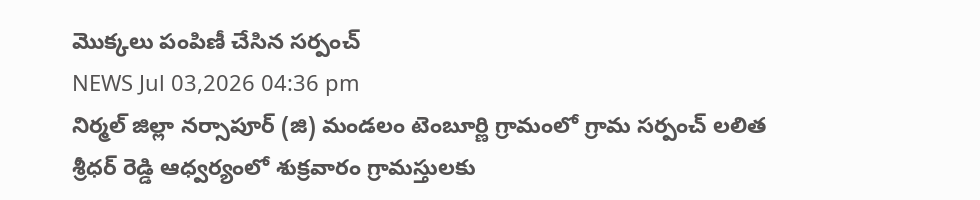మొక్కలు పంపిణీ చేసిన సర్పంచ్
NEWS Jul 03,2026 04:36 pm
నిర్మల్ జిల్లా నర్సాపూర్ (జి) మండలం టెంబూర్ణి గ్రామంలో గ్రామ సర్పంచ్ లలిత శ్రీధర్ రెడ్డి ఆధ్వర్యంలో శుక్రవారం గ్రామస్తులకు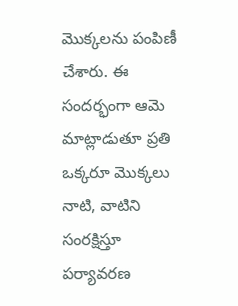మొక్కలను పంపిణీ చేశారు. ఈ సందర్భంగా ఆమె మాట్లాడుతూ ప్రతి ఒక్కరూ మొక్కలు నాటి, వాటిని సంరక్షిస్తూ పర్యావరణ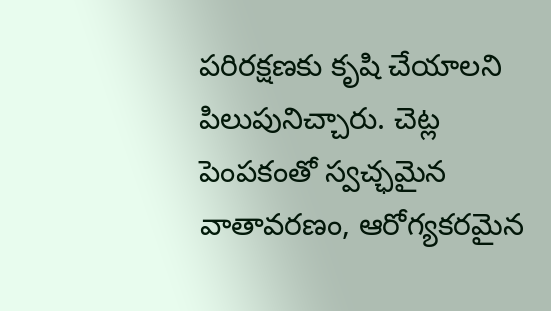పరిరక్షణకు కృషి చేయాలని పిలుపునిచ్చారు. చెట్ల పెంపకంతో స్వచ్ఛమైన వాతావరణం, ఆరోగ్యకరమైన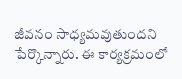జీవనం సాధ్యమవుతుందని పేర్కొన్నారు. ఈ కార్యక్రమంలో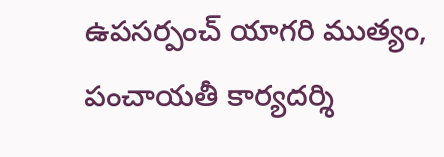ఉపసర్పంచ్ యాగరి ముత్యం, పంచాయతీ కార్యదర్శి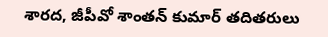శారద, జీపీవో శాంతన్ కుమార్ తదితరులు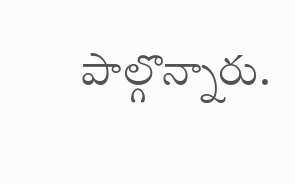పాల్గొన్నారు.